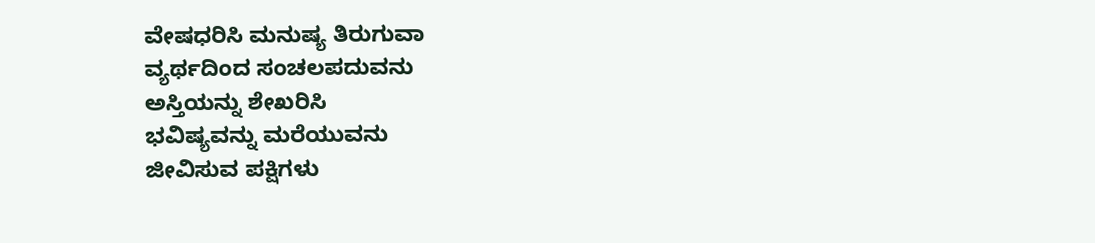ವೇಷಧರಿಸಿ ಮನುಷ್ಯ ತಿರುಗುವಾ
ವ್ಯರ್ಥದಿಂದ ಸಂಚಲಪದುವನು
ಅಸ್ತಿಯನ್ನು ಶೇಖರಿಸಿ
ಭವಿಷ್ಯವನ್ನು ಮರೆಯುವನು
ಜೀವಿಸುವ ಪಕ್ಷಿಗಳು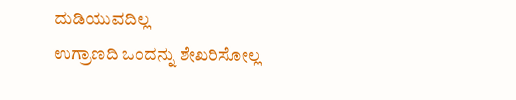ದುಡಿಯುವದಿಲ್ಲ
ಉಗ್ರಾಣದಿ ಒಂದನ್ನು ಶೇಖರಿಸೋಲ್ಲ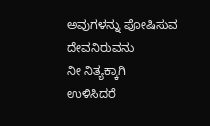ಅವುಗಳನ್ನು ಪೋಷಿಸುವ ದೇವನಿರುವನು
ನೀ ನಿತ್ಯಕ್ಕಾಗಿ ಉಳಿಸಿದರೆ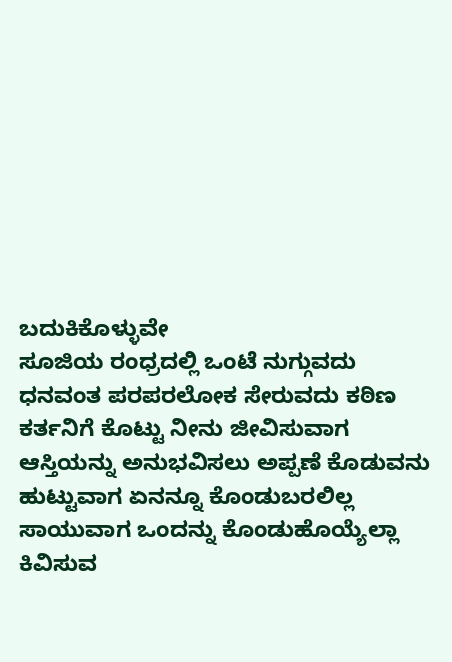ಬದುಕಿಕೊಳ್ಳುವೇ
ಸೂಜಿಯ ರಂಧ್ರದಲ್ಲಿ ಒಂಟೆ ನುಗ್ಗುವದು
ಧನವಂತ ಪರಪರಲೋಕ ಸೇರುವದು ಕಠಿಣ
ಕರ್ತನಿಗೆ ಕೊಟ್ಟು ನೀನು ಜೀವಿಸುವಾಗ
ಆಸ್ತಿಯನ್ನು ಅನುಭವಿಸಲು ಅಪ್ಪಣೆ ಕೊಡುವನು
ಹುಟ್ಟುವಾಗ ಏನನ್ನೂ ಕೊಂಡುಬರಲಿಲ್ಲ
ಸಾಯುವಾಗ ಒಂದನ್ನು ಕೊಂಡುಹೊಯ್ಯೆಲ್ಲಾ
ಕಿವಿಸುವ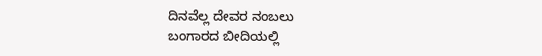ದಿನವೆಲ್ಲ ದೇವರ ನಂಬಲು
ಬಂಗಾರದ ಬೀದಿಯಲ್ಲಿ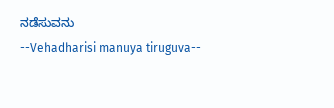ನಡೆಸುವನು
--Vehadharisi manuya tiruguva--